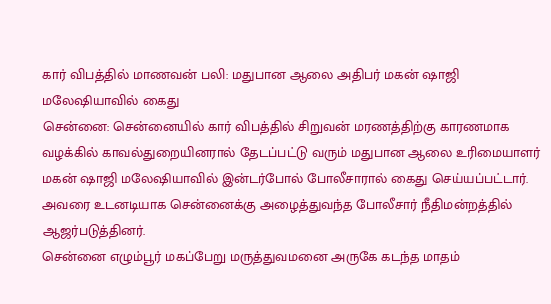கார் விபத்தில் மாணவன் பலி: மதுபான ஆலை அதிபர் மகன் ஷாஜி மலேஷியாவில் கைது
சென்னை: சென்னையில் கார் விபத்தில் சிறுவன் மரணத்திற்கு காரணமாக வழக்கில் காவல்துறையினரால் தேடப்பட்டு வரும் மதுபான ஆலை உரிமையாளர் மகன் ஷாஜி மலேஷியாவில் இன்டர்போல் போலீசாரால் கைது செய்யப்பட்டார். அவரை உடனடியாக சென்னைக்கு அழைத்துவந்த போலீசார் நீதிமன்றத்தில் ஆஜர்படுத்தினர்.
சென்னை எழும்பூர் மகப்பேறு மருத்துவமனை அருகே கடந்த மாதம்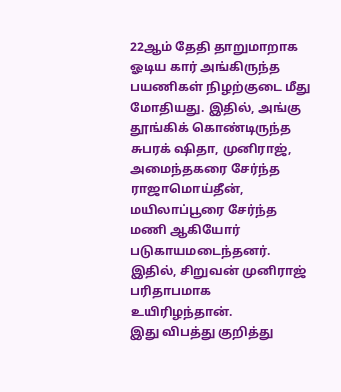22ஆம் தேதி தாறுமாறாக ஓடிய கார் அங்கிருந்த பயணிகள் நிழற்குடை மீது மோதியது. இதில், அங்கு தூங்கிக் கொண்டிருந்த சுபரக் ஷிதா, முனிராஜ், அமைந்தகரை சேர்ந்த ராஜாமொய்தீன், மயிலாப்பூரை சேர்ந்த மணி ஆகியோர் படுகாயமடைந்தனர். இதில், சிறுவன் முனிராஜ் பரிதாபமாக உயிரிழந்தான்.
இது விபத்து குறித்து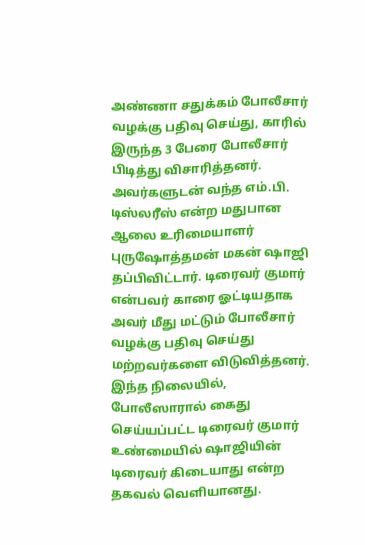அண்ணா சதுக்கம் போலீசார் வழக்கு பதிவு செய்து, காரில் இருந்த 3 பேரை போலீசார் பிடித்து விசாரித்தனர். அவர்களுடன் வந்த எம்.பி. டிஸ்லரீஸ் என்ற மதுபான ஆலை உரிமையாளர் புருஷோத்தமன் மகன் ஷாஜி தப்பிவிட்டார். டிரைவர் குமார் என்பவர் காரை ஓட்டியதாக அவர் மீது மட்டும் போலீசார் வழக்கு பதிவு செய்து மற்றவர்களை விடுவித்தனர்.
இந்த நிலையில், போலீஸாரால் கைது செய்யப்பட்ட டிரைவர் குமார் உண்மையில் ஷாஜியின் டிரைவர் கிடையாது என்ற தகவல் வெளியானது.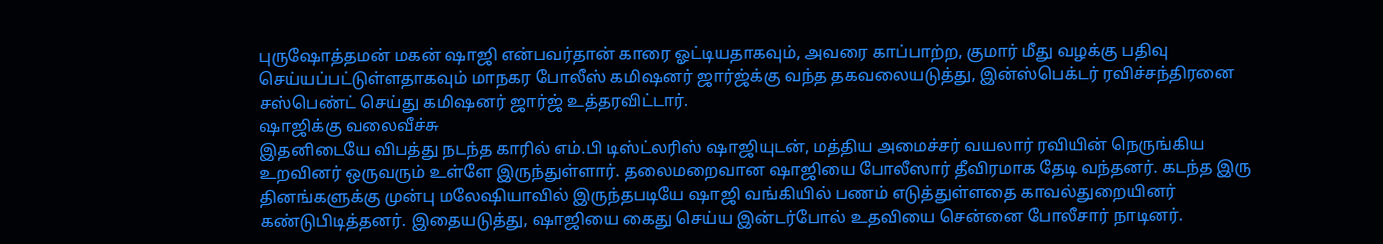புருஷோத்தமன் மகன் ஷாஜி என்பவர்தான் காரை ஓட்டியதாகவும், அவரை காப்பாற்ற, குமார் மீது வழக்கு பதிவு செய்யப்பட்டுள்ளதாகவும் மாநகர போலீஸ் கமிஷனர் ஜார்ஜ்க்கு வந்த தகவலையடுத்து, இன்ஸ்பெக்டர் ரவிச்சந்திரனை சஸ்பெண்ட் செய்து கமிஷனர் ஜார்ஜ் உத்தரவிட்டார்.
ஷாஜிக்கு வலைவீச்சு
இதனிடையே விபத்து நடந்த காரில் எம்.பி டிஸ்ட்லரிஸ் ஷாஜியுடன், மத்திய அமைச்சர் வயலார் ரவியின் நெருங்கிய உறவினர் ஒருவரும் உள்ளே இருந்துள்ளார். தலைமறைவான ஷாஜியை போலீஸார் தீவிரமாக தேடி வந்தனர். கடந்த இரு தினங்களுக்கு முன்பு மலேஷியாவில் இருந்தபடியே ஷாஜி வங்கியில் பணம் எடுத்துள்ளதை காவல்துறையினர் கண்டுபிடித்தனர். இதையடுத்து, ஷாஜியை கைது செய்ய இன்டர்போல் உதவியை சென்னை போலீசார் நாடினர்.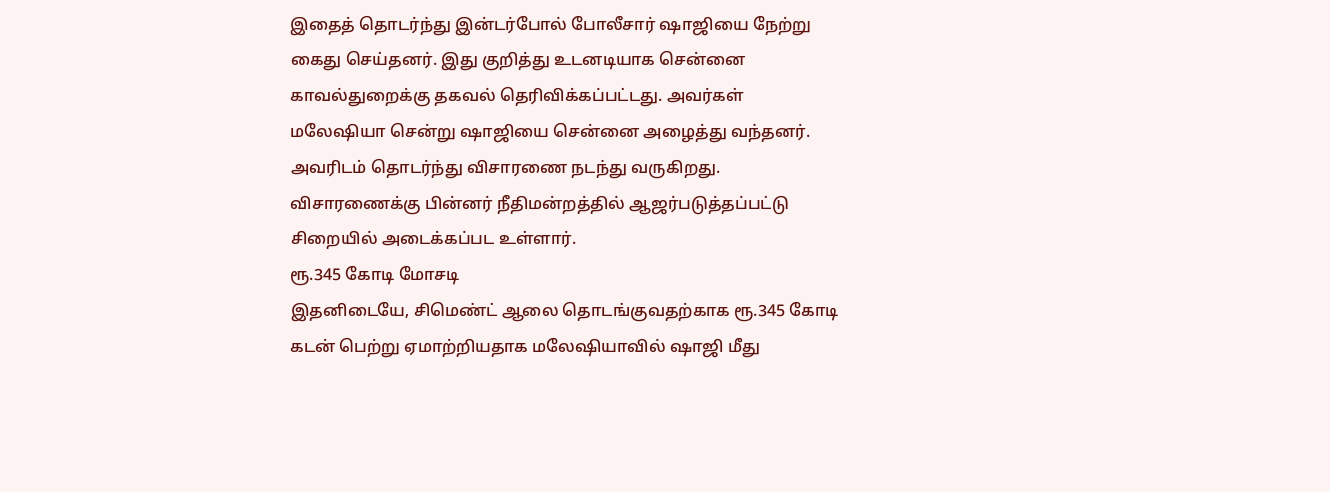இதைத் தொடர்ந்து இன்டர்போல் போலீசார் ஷாஜியை நேற்று கைது செய்தனர். இது குறித்து உடனடியாக சென்னை காவல்துறைக்கு தகவல் தெரிவிக்கப்பட்டது. அவர்கள் மலேஷியா சென்று ஷாஜியை சென்னை அழைத்து வந்தனர். அவரிடம் தொடர்ந்து விசாரணை நடந்து வருகிறது. விசாரணைக்கு பின்னர் நீதிமன்றத்தில் ஆஜர்படுத்தப்பட்டு சிறையில் அடைக்கப்பட உள்ளார்.
ரூ.345 கோடி மோசடி
இதனிடையே, சிமெண்ட் ஆலை தொடங்குவதற்காக ரூ.345 கோடி கடன் பெற்று ஏமாற்றியதாக மலேஷியாவில் ஷாஜி மீது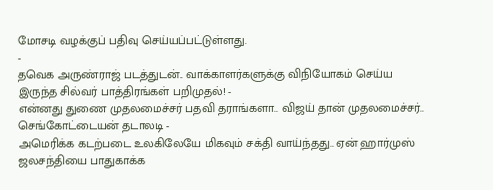மோசடி வழக்குப் பதிவு செய்யப்பட்டுள்ளது.
-
தவெக அருண்ராஜ் படத்துடன்.. வாக்காளர்களுக்கு விநியோகம் செய்ய இருந்த சில்வர் பாத்திரங்கள் பறிமுதல்! -
என்னது துணை முதலமைச்சர் பதவி தராங்களா.. விஜய் தான் முதலமைச்சர்.. செங்கோட்டையன் தடாலடி -
அமெரிக்க கடற்படை உலகிலேயே மிகவும் சக்தி வாய்ந்தது.. ஏன் ஹார்முஸ் ஜலசந்தியை பாதுகாக்க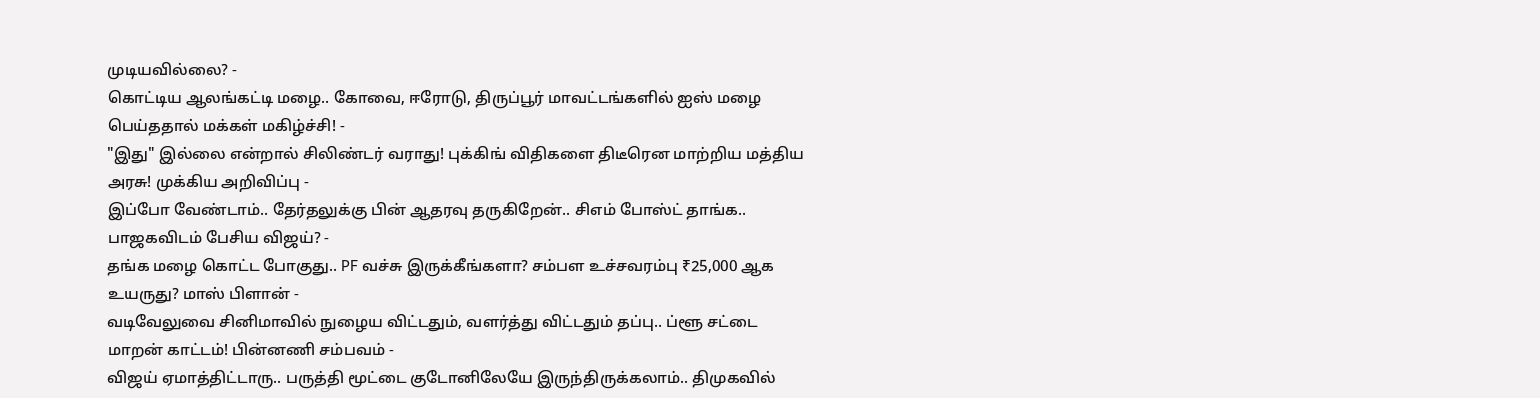முடியவில்லை? -
கொட்டிய ஆலங்கட்டி மழை.. கோவை, ஈரோடு, திருப்பூர் மாவட்டங்களில் ஐஸ் மழை பெய்ததால் மக்கள் மகிழ்ச்சி! -
"இது" இல்லை என்றால் சிலிண்டர் வராது! புக்கிங் விதிகளை திடீரென மாற்றிய மத்திய அரசு! முக்கிய அறிவிப்பு -
இப்போ வேண்டாம்.. தேர்தலுக்கு பின் ஆதரவு தருகிறேன்.. சிஎம் போஸ்ட் தாங்க.. பாஜகவிடம் பேசிய விஜய்? -
தங்க மழை கொட்ட போகுது.. PF வச்சு இருக்கீங்களா? சம்பள உச்சவரம்பு ₹25,000 ஆக உயருது? மாஸ் பிளான் -
வடிவேலுவை சினிமாவில் நுழைய விட்டதும், வளர்த்து விட்டதும் தப்பு.. ப்ளூ சட்டை மாறன் காட்டம்! பின்னணி சம்பவம் -
விஜய் ஏமாத்திட்டாரு.. பருத்தி மூட்டை குடோனிலேயே இருந்திருக்கலாம்.. திமுகவில்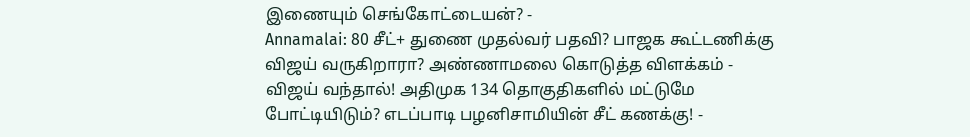இணையும் செங்கோட்டையன்? -
Annamalai: 80 சீட்+ துணை முதல்வர் பதவி? பாஜக கூட்டணிக்கு விஜய் வருகிறாரா? அண்ணாமலை கொடுத்த விளக்கம் -
விஜய் வந்தால்! அதிமுக 134 தொகுதிகளில் மட்டுமே போட்டியிடும்? எடப்பாடி பழனிசாமியின் சீட் கணக்கு! -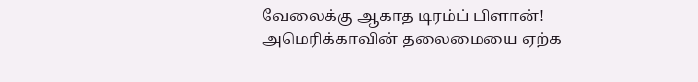வேலைக்கு ஆகாத டிரம்ப் பிளான்! அமெரிக்காவின் தலைமையை ஏற்க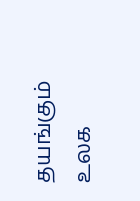தயங்கும் உலக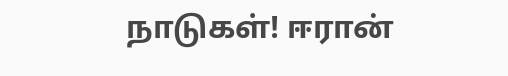நாடுகள்! ஈரான்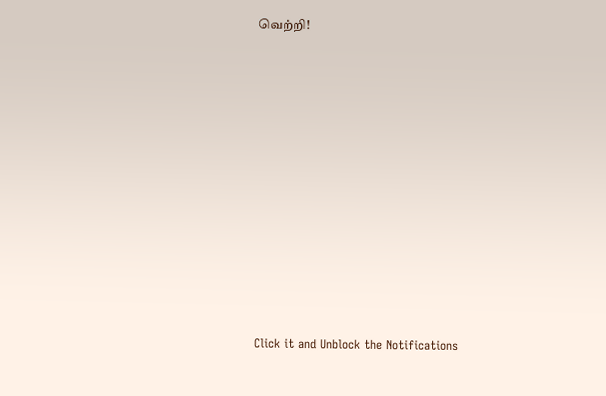வெற்றி!












Click it and Unblock the Notifications